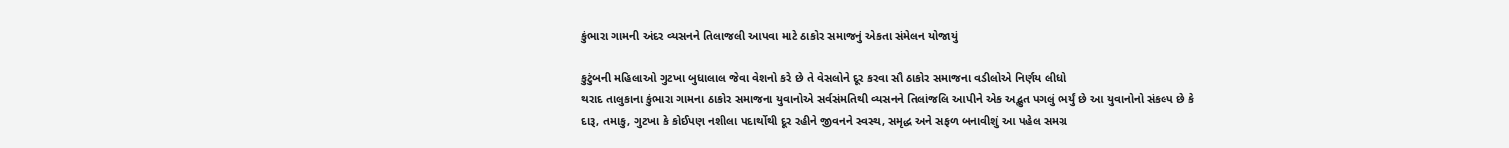કુંભારા ગામની અંદર વ્યસનને તિલાજલી આપવા માટે ઠાકોર સમાજનું એકતા સંમેલન યોજાયું

કુટુંબની મહિલાઓ ગુટખા બુધાલાલ જેવા વેશનો કરે છે તે વેસલોને દૂર કરવા સૌ ઠાકોર સમાજના વડીલોએ નિર્ણય લીધો
થરાદ તાલુકાના કુંભારા ગામના ઠાકોર સમાજના યુવાનોએ સર્વસંમતિથી વ્યસનને તિલાંજલિ આપીને એક અદ્ભુત પગલું ભર્યું છે આ યુવાનોનો સંકલ્પ છે કે દારૂ, તમાકુ, ગુટખા કે કોઈપણ નશીલા પદાર્થોથી દૂર રહીને જીવનને સ્વસ્થ, સમૃદ્ધ અને સફળ બનાવીશું આ પહેલ સમગ્ર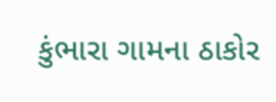કુંભારા ગામના ઠાકોર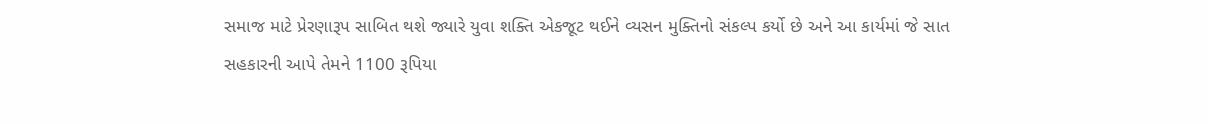સમાજ માટે પ્રેરણારૂપ સાબિત થશે જ્યારે યુવા શક્તિ એકજૂટ થઈને વ્યસન મુક્તિનો સંકલ્પ કર્યો છે અને આ કાર્યમાં જે સાત સહકારની આપે તેમને 1100 રૂપિયા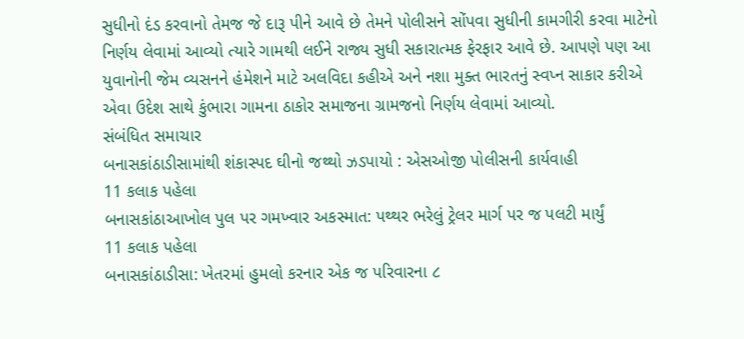સુધીનો દંડ કરવાનો તેમજ જે દારૂ પીને આવે છે તેમને પોલીસને સોંપવા સુધીની કામગીરી કરવા માટેનો નિર્ણય લેવામાં આવ્યો ત્યારે ગામથી લઈને રાજ્ય સુધી સકારાત્મક ફેરફાર આવે છે. આપણે પણ આ યુવાનોની જેમ વ્યસનને હંમેશને માટે અલવિદા કહીએ અને નશા મુક્ત ભારતનું સ્વપ્ન સાકાર કરીએ એવા ઉદેશ સાથે કુંભારા ગામના ઠાકોર સમાજના ગ્રામજનો નિર્ણય લેવામાં આવ્યો.
સંબંધિત સમાચાર
બનાસકાંઠાડીસામાંથી શંકાસ્પદ ઘીનો જથ્થો ઝડપાયો : એસઓજી પોલીસની કાર્યવાહી
11 કલાક પહેલા
બનાસકાંઠાઆખોલ પુલ પર ગમખ્વાર અકસ્માત: પથ્થર ભરેલું ટ્રેલર માર્ગ પર જ પલટી માર્યું
11 કલાક પહેલા
બનાસકાંઠાડીસા: ખેતરમાં હુમલો કરનાર એક જ પરિવારના ૮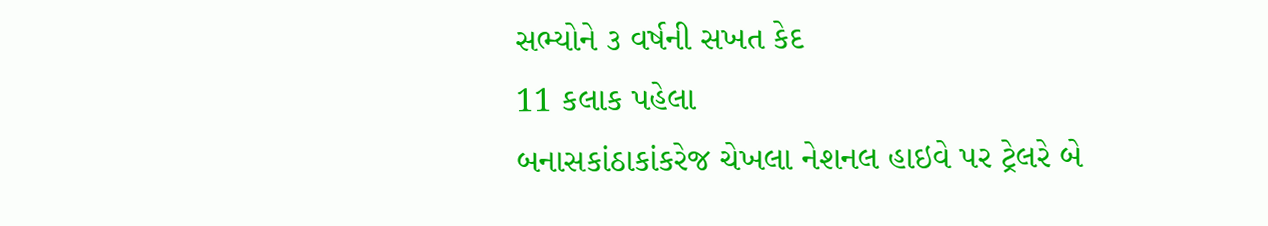સભ્યોને ૩ વર્ષની સખત કેદ
11 કલાક પહેલા
બનાસકાંઠાકાંકરેજ ચેખલા નેશનલ હાઇવે પર ટ્રેલરે બે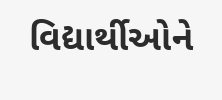વિદ્યાર્થીઓને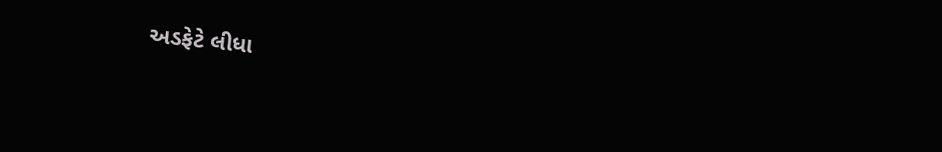અડફેટે લીધા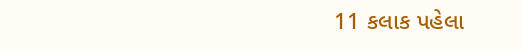11 કલાક પહેલા